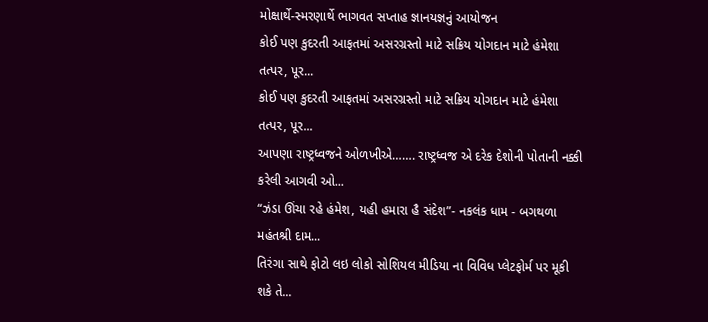મોક્ષાર્થે-સ્મરણાર્થે ભાગવત સપ્તાહ જ્ઞાનયજ્ઞનું આયોજન
કોઈ પણ કુદરતી આફતમાં અસરગ્રસ્તો માટે સક્રિય યોગદાન માટે હંમેશા તત્પર, પૂર...
કોઈ પણ કુદરતી આફતમાં અસરગ્રસ્તો માટે સક્રિય યોગદાન માટે હંમેશા તત્પર, પૂર...
આપણા રાષ્ટ્રધ્વજને ઓળખીએ……. રાષ્ટ્રધ્વજ એ દરેક દેશોની પોતાની નક્કી કરેલી આગવી ઓ...
“ઝંડા ઊંચા રહે હંમેશ, યહી હમારા હૈ સંદેશ”- નકલંક ધામ - બગથળા મહંતશ્રી દામ...
તિરંગા સાથે ફોટો લઇ લોકો સોશિયલ મીડિયા ના વિવિધ પ્લેટફોર્મ પર મૂકી શકે તે...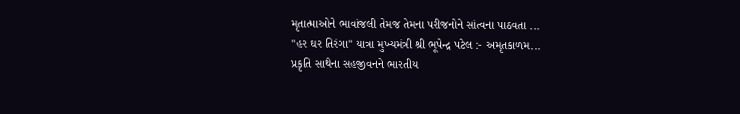મૃતાત્માઓને ભાવાંજલી તેમજ તેમના પરીજનોને સાંત્વના પાઠવતા ...
"હર ઘર તિરંગા" યાત્રા મુખ્યમંત્રી શ્રી ભૂપેન્દ્ર પટેલ :- અમૃતકાળમ...
પ્રકૃતિ સાથેના સહજીવનને ભારતીય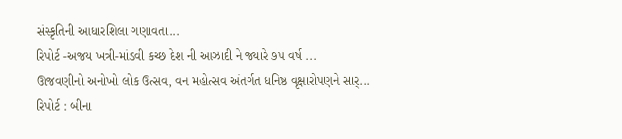સંસ્કૃતિની આધારશિલા ગણાવતા...
રિપોર્ટ -અજય ખત્રી-માંડવી કચ્છ દેશ ની આઝાદી ને જ્યારે ૭૫ વર્ષ ...
ઊજવણીનો અનોખો લોક ઉત્સવ, વન મહોત્સવ અંતર્ગત ધનિષ્ઠ વૃક્ષારોપણને સાર્...
રિપોર્ટ : બીના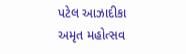પટેલ આઝાદીકા અમૃત મહોત્સવ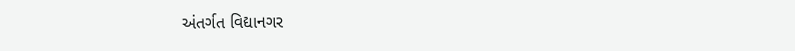અંતર્ગત વિદ્યાનગર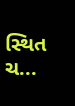સ્થિત ચ...